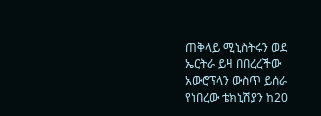ጠቅላይ ሚኒስትሩን ወደ ኤርትራ ይዛ በበረረችው አውሮፕላን ውስጥ ይሰራ የነበረው ቴክኒሽያን ከ20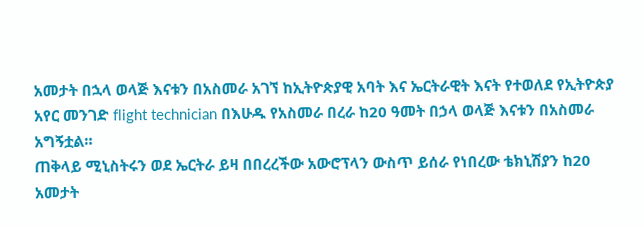አመታት በኋላ ወላጅ እናቱን በአስመራ አገኘ ከኢትዮጵያዊ አባት እና ኤርትራዊት እናት የተወለደ የኢትዮጵያ አየር መንገድ flight technician በእሁዱ የአስመራ በረራ ከ20 ዓመት በኃላ ወላጅ እናቱን በአስመራ አግኝቷል።
ጠቅላይ ሚኒስትሩን ወደ ኤርትራ ይዛ በበረረችው አውሮፕላን ውስጥ ይሰራ የነበረው ቴክኒሽያን ከ20 አመታት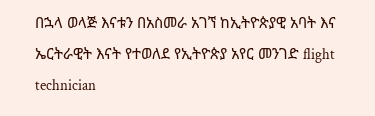በኋላ ወላጅ እናቱን በአስመራ አገኘ ከኢትዮጵያዊ አባት እና ኤርትራዊት እናት የተወለደ የኢትዮጵያ አየር መንገድ flight technician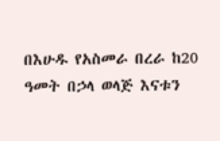በእሁዱ የአስመራ በረራ ከ20 ዓመት በኃላ ወላጅ እናቱን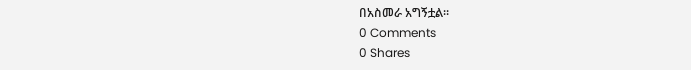በአስመራ አግኝቷል።
0 Comments
0 Shares